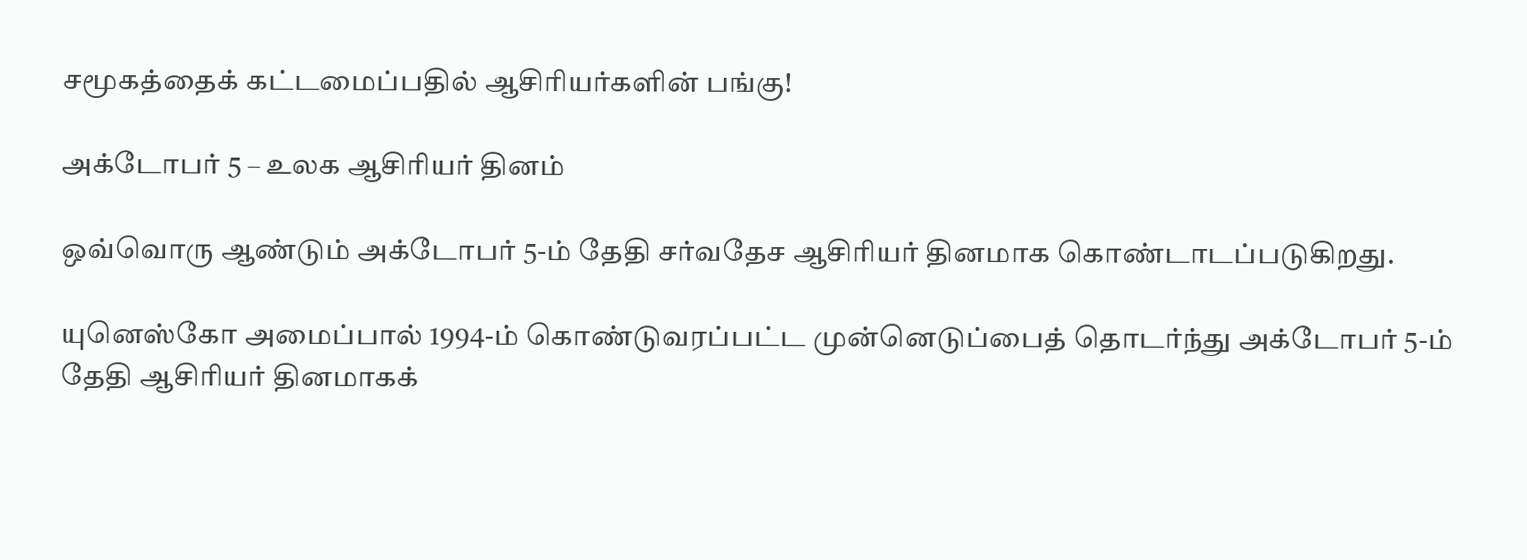சமூகத்தைக் கட்டமைப்பதில் ஆசிரியர்களின் பங்கு!

அக்டோபர் 5 – உலக ஆசிரியர் தினம்

ஒவ்வொரு ஆண்டும் அக்டோபர் 5-ம் தேதி சர்வதேச ஆசிரியர் தினமாக கொண்டாடப்படுகிறது.

யுனெஸ்கோ அமைப்பால் 1994-ம் கொண்டுவரப்பட்ட முன்னெடுப்பைத் தொடர்ந்து அக்டோபர் 5-ம் தேதி ஆசிரியர் தினமாகக்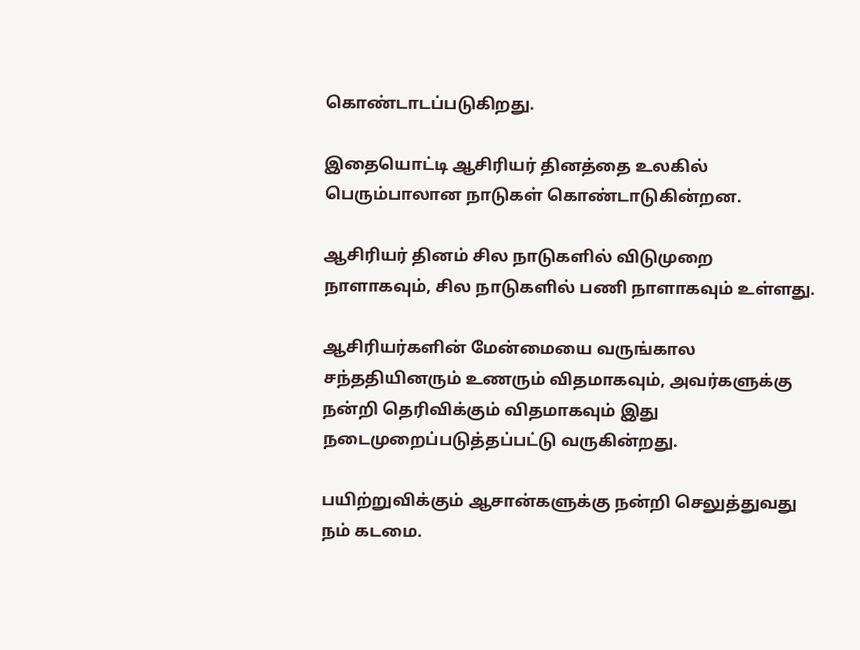கொண்டாடப்படுகிறது.

இதையொட்டி ஆசிரியர் தினத்தை உலகில் பெரும்பாலான நாடுகள் கொண்டாடுகின்றன.

ஆசிரியர் தினம் சில நாடுகளில் விடுமுறை நாளாகவும், சில நாடுகளில் பணி நாளாகவும் உள்ளது.

ஆசிரியர்களின் மேன்மையை வருங்கால சந்ததியினரும் உணரும் விதமாகவும், அவர்களுக்கு நன்றி தெரிவிக்கும் விதமாகவும் இது நடைமுறைப்படுத்தப்பட்டு வருகின்றது.

பயிற்றுவிக்கும் ஆசான்களுக்கு நன்றி செலுத்துவது நம் கடமை.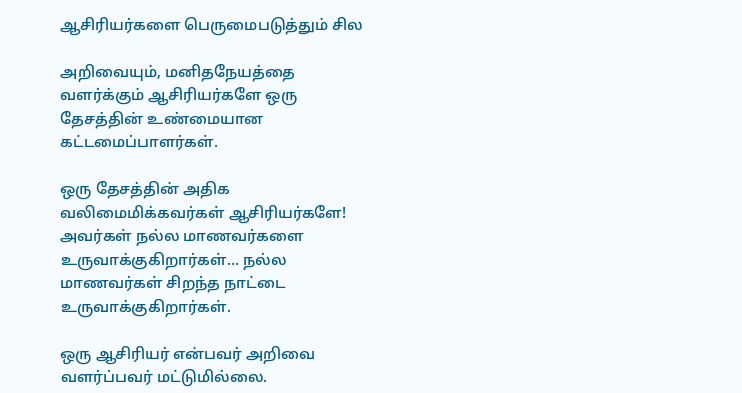ஆசிரியர்களை பெருமைபடுத்தும் சில

அறிவையும், மனிதநேயத்தை வளர்க்கும் ஆசிரியர்களே ஒரு தேசத்தின் உண்மையான கட்டமைப்பாளர்கள்.

ஒரு தேசத்தின் அதிக வலிமைமிக்கவர்கள் ஆசிரியர்களே! அவர்கள் நல்ல மாணவர்களை உருவாக்குகிறார்கள்… நல்ல மாணவர்கள் சிறந்த நாட்டை உருவாக்குகிறார்கள்.

ஒரு ஆசிரியர் என்பவர் அறிவை வளர்ப்பவர் மட்டுமில்லை.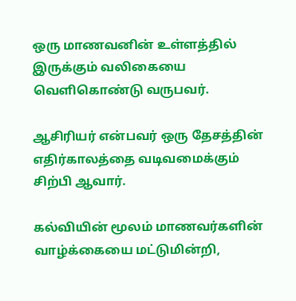ஒரு மாணவனின் உள்ளத்தில் இருக்கும் வலிகையை வெளிகொண்டு வருபவர்.

ஆசிரியர் என்பவர் ஒரு தேசத்தின் எதிர்காலத்தை வடிவமைக்கும் சிற்பி ஆவார்.

கல்வியின் மூலம் மாணவர்களின் வாழ்க்கையை மட்டுமின்றி,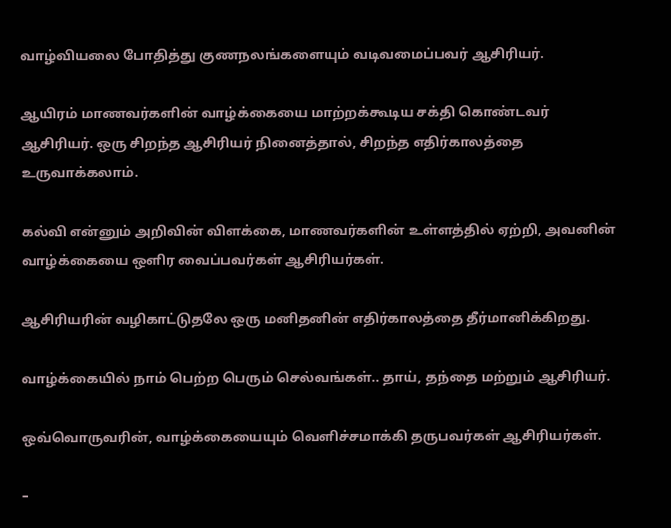வாழ்வியலை போதித்து குணநலங்களையும் வடிவமைப்பவர் ஆசிரியர்.

ஆயிரம் மாணவர்களின் வாழ்க்கையை மாற்றக்கூடிய சக்தி கொண்டவர் ஆசிரியர். ஒரு சிறந்த ஆசிரியர் நினைத்தால், சிறந்த எதிர்காலத்தை உருவாக்கலாம்.

கல்வி என்னும் அறிவின் விளக்கை, மாணவர்களின் உள்ளத்தில் ஏற்றி, அவனின் வாழ்க்கையை ஒளிர வைப்பவர்கள் ஆசிரியர்கள்.

ஆசிரியரின் வழிகாட்டுதலே ஒரு மனிதனின் எதிர்காலத்தை தீர்மானிக்கிறது.

வாழ்க்கையில் நாம் பெற்ற பெரும் செல்வங்கள்.. தாய், தந்தை மற்றும் ஆசிரியர்.

ஒவ்வொருவரின், வாழ்க்கையையும் வெளிச்சமாக்கி தருபவர்கள் ஆசிரியர்கள்.

–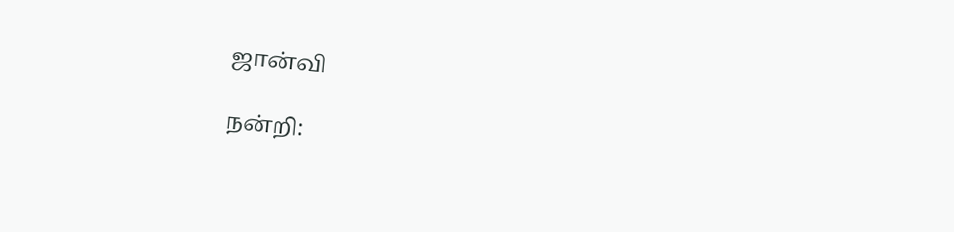ஜான்வி

நன்றி: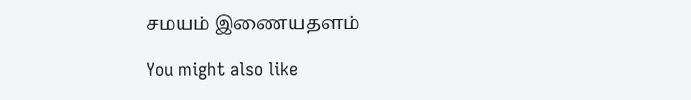சமயம் இணையதளம்

You might also like